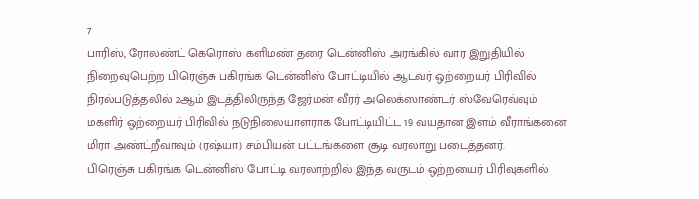7
பாரிஸ், ரோலண்ட் கெரொஸ் களிமண் தரை டென்னிஸ் அரங்கில் வார இறுதியில் நிறைவுபெற்ற பிரெஞ்சு பகிரங்க டென்னிஸ் போட்டியில் ஆடவர் ஒற்றையர் பிரிவில் நிரல்படுத்தலில் 2ஆம் இடத்திலிருந்த ஜேர்மன் வீரர் அலெக்ஸாண்டர் ஸ்வேரெவ்வும் மகளிர் ஒற்றையர் பிரிவில் நடுநிலையாளராக போட்டியிட்ட 19 வயதான இளம் வீராங்கனை மிரா அண்ட்றீவாவும் (ரஷ்யா) சம்பியன் பட்டங்களை சூடி வரலாறு படைத்தனர்.
பிரெஞ்சு பகிரங்க டென்னிஸ் போட்டி வரலாற்றில் இந்த வருடம் ஒற்றயைர் பிரிவுகளில்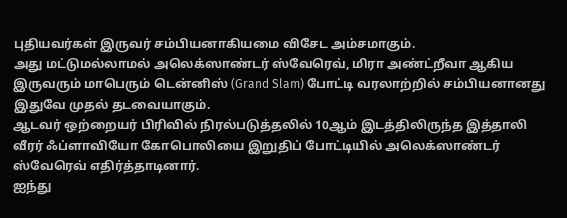புதியவர்கள் இருவர் சம்பியனாகியமை விசேட அம்சமாகும்.
அது மட்டுமல்லாமல் அலெக்ஸாண்டர் ஸ்வேரெவ், மிரா அண்ட்றீவா ஆகிய இருவரும் மாபெரும் டென்னிஸ் (Grand Slam) போட்டி வரலாற்றில் சம்பியனானது இதுவே முதல் தடவையாகும்.
ஆடவர் ஒற்றையர் பிரிவில் நிரல்படுத்தலில் 10ஆம் இடத்திலிருந்த இத்தாலி வீரர் ஃப்ளாவியோ கோபொலியை இறுதிப் போட்டியில் அலெக்ஸாண்டர் ஸ்வேரெவ் எதிர்த்தாடினார்.
ஐந்து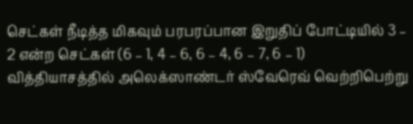செட்கள் நீடித்த மிகவும் பரபரப்பான இறுதிப் போட்டியில் 3 – 2 என்ற செட்கள் (6 – 1, 4 – 6, 6 – 4, 6 – 7, 6 – 1) வித்தியாசத்தில் அலெக்ஸாண்டர் ஸ்வேரெவ் வெற்றிபெற்று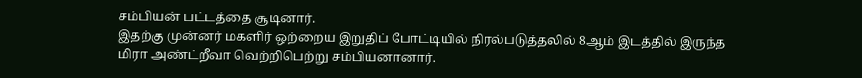சம்பியன் பட்டத்தை சூடினார்.
இதற்கு முன்னர் மகளிர் ஒற்றைய இறுதிப் போட்டியில் நிரல்படுத்தலில் 8ஆம் இடத்தில் இருந்த மிரா அண்ட்றீவா வெற்றிபெற்று சம்பியனானார்.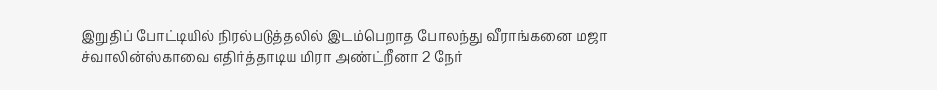இறுதிப் போட்டியில் நிரல்படுத்தலில் இடம்பெறாத போலந்து வீராங்கனை மஜா ச்வாலின்ஸ்காவை எதிர்த்தாடிய மிரா அண்ட்றீனா 2 நேர்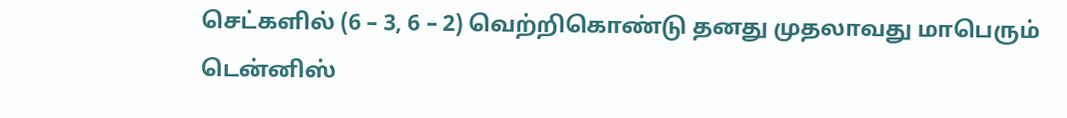செட்களில் (6 – 3, 6 – 2) வெற்றிகொண்டு தனது முதலாவது மாபெரும் டென்னிஸ்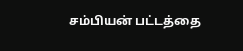சம்பியன் பட்டத்தை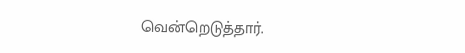வென்றெடுத்தார்.